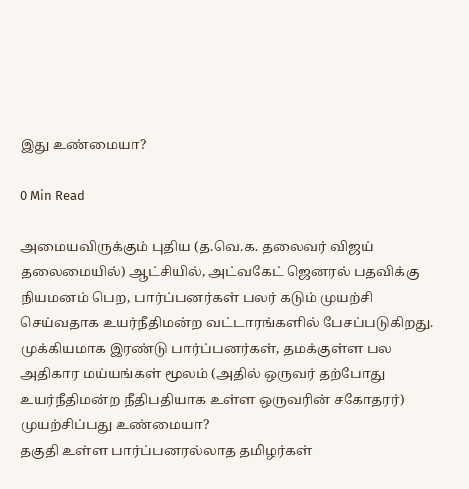இது உண்மையா?

0 Min Read

அமையவிருக்கும் புதிய (த.வெ.க. தலைவர் விஜய் தலைமையில்) ஆட்சியில், அட்வகேட் ஜெனரல் பதவிக்கு நியமனம் பெற, பார்ப்பனர்கள் பலர் கடும் முயற்சி செய்வதாக உயர்நீதிமன்ற வட்டாரங்களில் பேசப்படுகிறது.
முக்கியமாக இரண்டு பார்ப்பனர்கள், தமக்குள்ள பல அதிகார மய்யங்கள் மூலம் (அதில் ஒருவர் தற்போது உயர்நீதிமன்ற நீதிபதியாக உள்ள ஒருவரின் சகோதரர்) முயற்சிப்பது உண்மையா?
தகுதி உள்ள பார்ப்பனரல்லாத தமிழர்கள்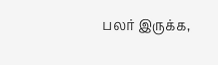பலர் இருக்க,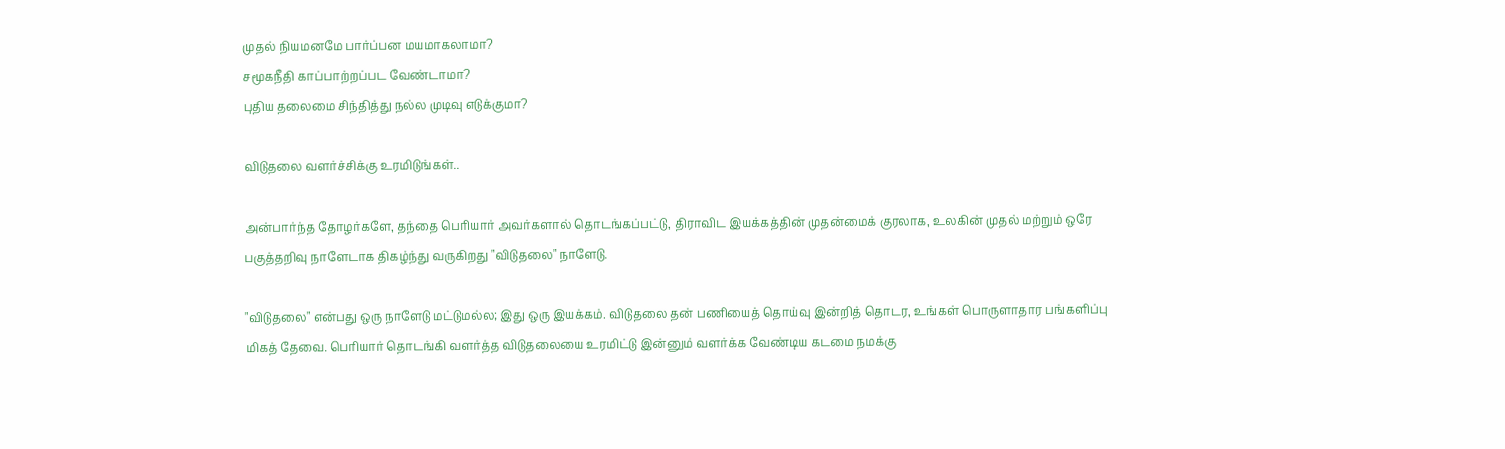முதல் நியமனமே பார்ப்பன மயமாகலாமா?
சமூகநீதி காப்பாற்றப்பட வேண்டாமா?
புதிய தலைமை சிந்தித்து நல்ல முடிவு எடுக்குமா?

விடுதலை வளர்ச்சிக்கு உரமிடுங்கள்..

அன்பார்ந்த தோழர்களே, தந்தை பெரியார் அவர்களால் தொடங்கப்பட்டு, திராவிட இயக்கத்தின் முதன்மைக் குரலாக, உலகின் முதல் மற்றும் ஒரே பகுத்தறிவு நாளேடாக திகழ்ந்து வருகிறது "விடுதலை" நாளேடு.

"விடுதலை" என்பது ஒரு நாளேடு மட்டுமல்ல; இது ஒரு இயக்கம். விடுதலை தன் பணியைத் தொய்வு இன்றித் தொடர, உங்கள் பொருளாதார பங்களிப்பு மிகத் தேவை. பெரியார் தொடங்கி வளர்த்த விடுதலையை உரமிட்டு இன்னும் வளர்க்க வேண்டிய கடமை நமக்கு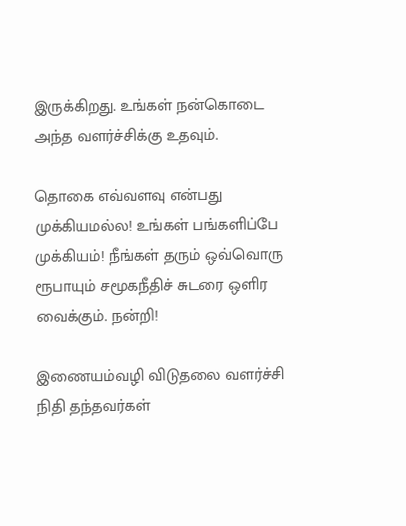இருக்கிறது. உங்கள் நன்கொடை அந்த வளர்ச்சிக்கு உதவும்.

தொகை எவ்வளவு என்பது முக்கியமல்ல! உங்கள் பங்களிப்பே முக்கியம்! நீங்கள் தரும் ஒவ்வொரு ரூபாயும் சமூகநீதிச் சுடரை ஒளிர வைக்கும். நன்றி!

இணையம்வழி விடுதலை வளர்ச்சி நிதி தந்தவர்கள்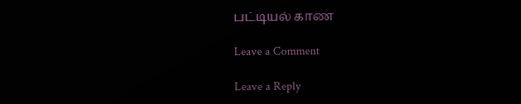பட்டியல் காண

Leave a Comment

Leave a Reply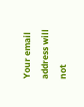Your email address will not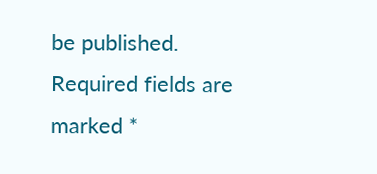be published. Required fields are marked *